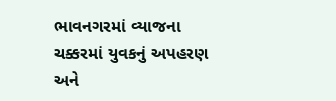ભાવનગરમાં વ્યાજના ચક્કરમાં યુવકનું અપહરણ અને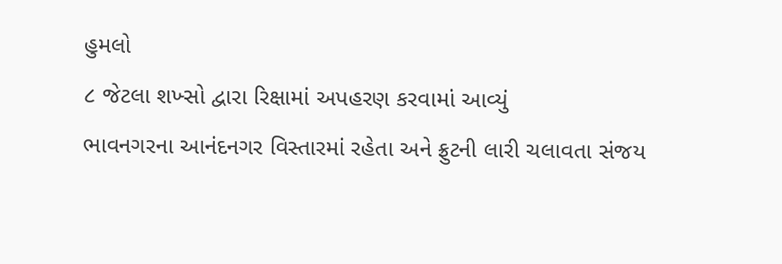હુમલો
૮ જેટલા શખ્સો દ્વારા રિક્ષામાં અપહરણ કરવામાં આવ્યું
ભાવનગરના આનંદનગર વિસ્તારમાં રહેતા અને ફ્રુટની લારી ચલાવતા સંજય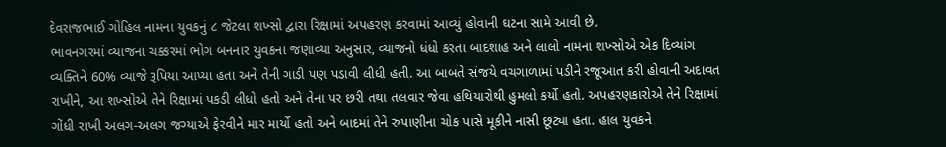દેવરાજભાઈ ગોહિલ નામના યુવકનું ૮ જેટલા શખ્સો દ્વારા રિક્ષામાં અપહરણ કરવામાં આવ્યું હોવાની ઘટના સામે આવી છે.
ભાવનગરમાં વ્યાજના ચક્કરમાં ભોગ બનનાર યુવકના જણાવ્યા અનુસાર, વ્યાજનો ધંધો કરતા બાદશાહ અને લાલો નામના શખ્સોએ એક દિવ્યાંગ વ્યક્તિને 60% વ્યાજે રૂપિયા આપ્યા હતા અને તેની ગાડી પણ પડાવી લીધી હતી. આ બાબતે સંજયે વચગાળામાં પડીને રજૂઆત કરી હોવાની અદાવત રાખીને, આ શખ્સોએ તેને રિક્ષામાં પકડી લીધો હતો અને તેના પર છરી તથા તલવાર જેવા હથિયારોથી હુમલો કર્યો હતો. અપહરણકારોએ તેને રિક્ષામાં ગોંધી રાખી અલગ-અલગ જગ્યાએ ફેરવીને માર માર્યો હતો અને બાદમાં તેને રુપાણીના ચોક પાસે મૂકીને નાસી છૂટ્યા હતા. હાલ યુવકને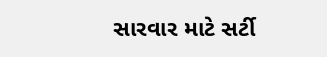સારવાર માટે સર્ટી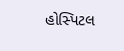હોસ્પિટલ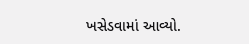ખસેડવામાં આવ્યો.